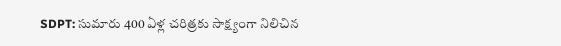SDPT: సుమారు 400 ఏళ్ల చరిత్రకు సాక్ష్యంగా నిలిచిన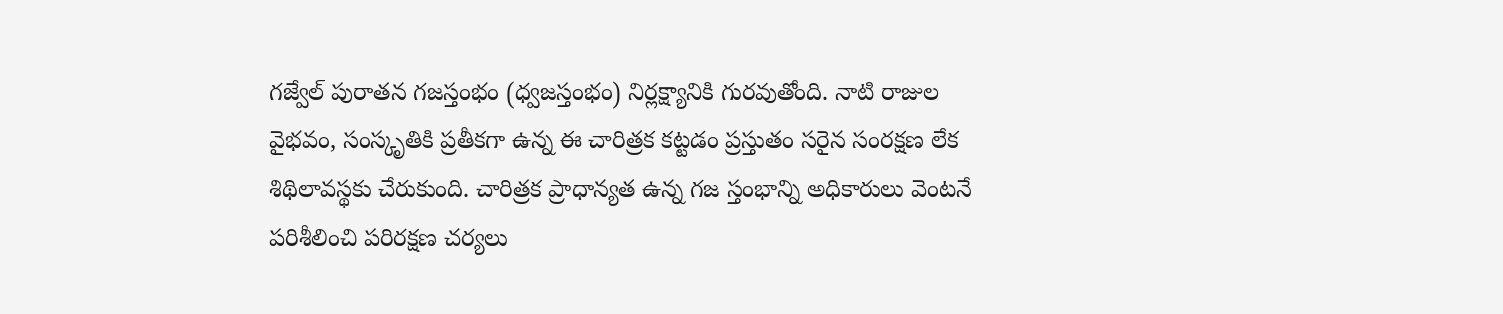గజ్వేల్ పురాతన గజస్తంభం (ధ్వజస్తంభం) నిర్లక్ష్యానికి గురవుతోంది. నాటి రాజుల వైభవం, సంస్కృతికి ప్రతీకగా ఉన్న ఈ చారిత్రక కట్టడం ప్రస్తుతం సరైన సంరక్షణ లేక శిథిలావస్థకు చేరుకుంది. చారిత్రక ప్రాధాన్యత ఉన్న గజ స్తంభాన్ని అధికారులు వెంటనే పరిశీలించి పరిరక్షణ చర్యలు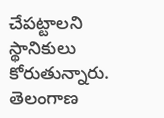చేపట్టాలని స్థానికులు కోరుతున్నారు.
తెలంగాణ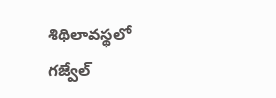శిథిలావస్థలో గజ్వేల్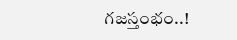గజస్తంభం..!